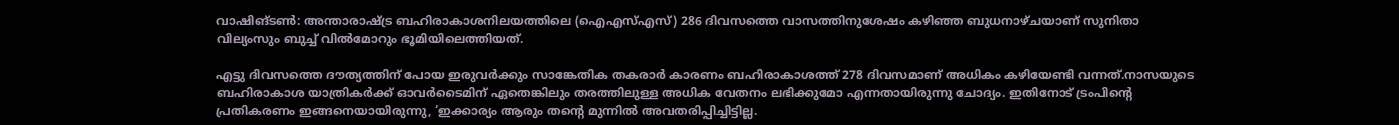വാഷിങ്ടണ്‍: അന്താരാഷ്ട്ര ബഹിരാകാശനിലയത്തിലെ (ഐഎസ്എസ്) 286 ദിവസത്തെ വാസത്തിനുശേഷം കഴിഞ്ഞ ബുധനാഴ്ചയാണ് സുനിതാ വില്യംസും ബുച്ച് വില്‍മോറും ഭൂമിയിലെത്തിയത്.

എട്ടു ദിവസത്തെ ദൗത്യത്തിന് പോയ ഇരുവര്‍ക്കും സാങ്കേതിക തകരാര്‍ കാരണം ബഹിരാകാശത്ത് 278 ദിവസമാണ് അധികം കഴിയേണ്ടി വന്നത്.നാസയുടെ ബഹിരാകാശ യാത്രികര്‍ക്ക് ഓവര്‍ടൈമിന് ഏതെങ്കിലും തരത്തിലുള്ള അധിക വേതനം ലഭിക്കുമോ എന്നതായിരുന്നു ചോദ്യം. ഇതിനോട് ട്രംപിന്റെ പ്രതികരണം ഇങ്ങനെയായിരുന്നു, ‘ഇക്കാര്യം ആരും തന്റെ മുന്നില്‍ അവതരിപ്പിച്ചിട്ടില്ല.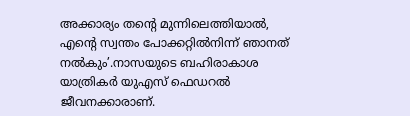അക്കാര്യം തന്റെ മുന്നിലെത്തിയാല്‍, എന്റെ സ്വന്തം പോക്കറ്റില്‍നിന്ന് ഞാനത് നല്‍കും’.നാസയുടെ ബഹിരാകാശ യാത്രികര്‍ യുഎസ് ഫെഡറല്‍ ജീവനക്കാരാണ്.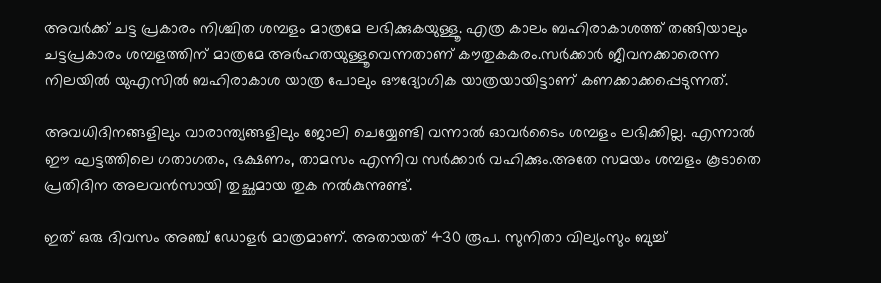അവര്‍ക്ക് ചട്ട പ്രകാരം നിശ്ചിത ശമ്പളം മാത്രമേ ലഭിക്കുകയുള്ളൂ. എത്ര കാലം ബഹിരാകാശത്ത് തങ്ങിയാലും ചട്ടപ്രകാരം ശമ്പളത്തിന് മാത്രമേ അര്‍ഹതയുള്ളൂവെന്നതാണ് കൗതുകകരം.സര്‍ക്കാര്‍ ജീവനക്കാരെന്ന നിലയില്‍ യുഎസില്‍ ബഹിരാകാശ യാത്ര പോലും ഔദ്യോഗിക യാത്രയായിട്ടാണ് കണക്കാക്കപ്പെടുന്നത്.

അവധിദിനങ്ങളിലും വാരാന്ത്യങ്ങളിലും ജോലി ചെയ്യേണ്ടി വന്നാല്‍ ഓവര്‍ടൈം ശമ്പളം ലഭിക്കില്ല. എന്നാല്‍ ഈ ഘട്ടത്തിലെ ഗതാഗതം, ഭക്ഷണം, താമസം എന്നിവ സര്‍ക്കാര്‍ വഹിക്കും.അതേ സമയം ശമ്പളം കൂടാതെ പ്രതിദിന അലവന്‍സായി തുച്ഛമായ തുക നല്‍കുന്നുണ്ട്.

ഇത് ഒരു ദിവസം അഞ്ച് ഡോളര്‍ മാത്രമാണ്. അതായത് 430 രൂപ. സുനിതാ വില്യംസും ബുച്ച്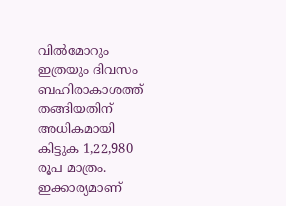വില്‍മോറും ഇത്രയും ദിവസം ബഹിരാകാശത്ത് തങ്ങിയതിന് അധികമായി കിട്ടുക 1,22,980 രൂപ മാത്രം. ഇക്കാര്യമാണ്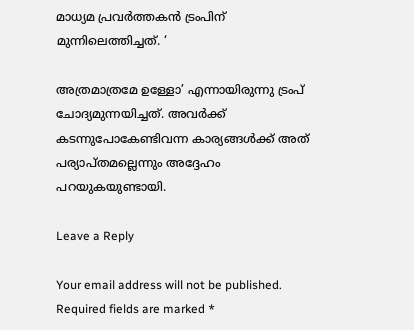മാധ്യമ പ്രവര്‍ത്തകന്‍ ട്രംപിന് മുന്നിലെത്തിച്ചത്. ‘

അത്രമാത്രമേ ഉള്ളോ’ എന്നായിരുന്നു ട്രംപ് ചോദ്യമുന്നയിച്ചത്. അവര്‍ക്ക് കടന്നുപോകേണ്ടിവന്ന കാര്യങ്ങള്‍ക്ക് അത് പര്യാപ്തമല്ലെന്നും അദ്ദേഹം പറയുകയുണ്ടായി.

Leave a Reply

Your email address will not be published. Required fields are marked *